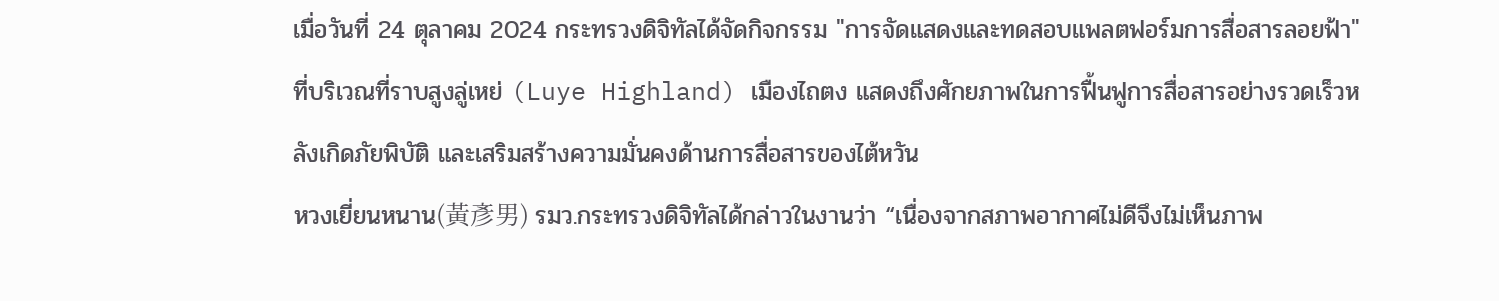เมื่อวันที่ 24 ตุลาคม 2024 กระทรวงดิจิทัลได้จัดกิจกรรม "การจัดแสดงและทดสอบแพลตฟอร์มการสื่อสารลอยฟ้า" ที่บริเวณที่ราบสูงลู่เหย่ (Luye Highland) เมืองไถตง แสดงถึงศักยภาพในการฟื้นฟูการสื่อสารอย่างรวดเร็วหลังเกิดภัยพิบัติ และเสริมสร้างความมั่นคงด้านการสื่อสารของไต้หวัน
หวงเยี่ยนหนาน(黃彥男) รมว.กระทรวงดิจิทัลได้กล่าวในงานว่า “เนื่องจากสภาพอากาศไม่ดีจึงไม่เห็นภาพ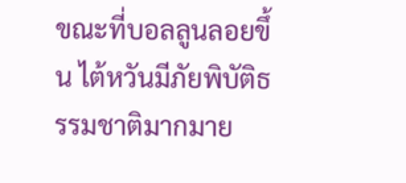ขณะที่บอลลูนลอยขึ้น ไต้หวันมีภัยพิบัติธรรมชาติมากมาย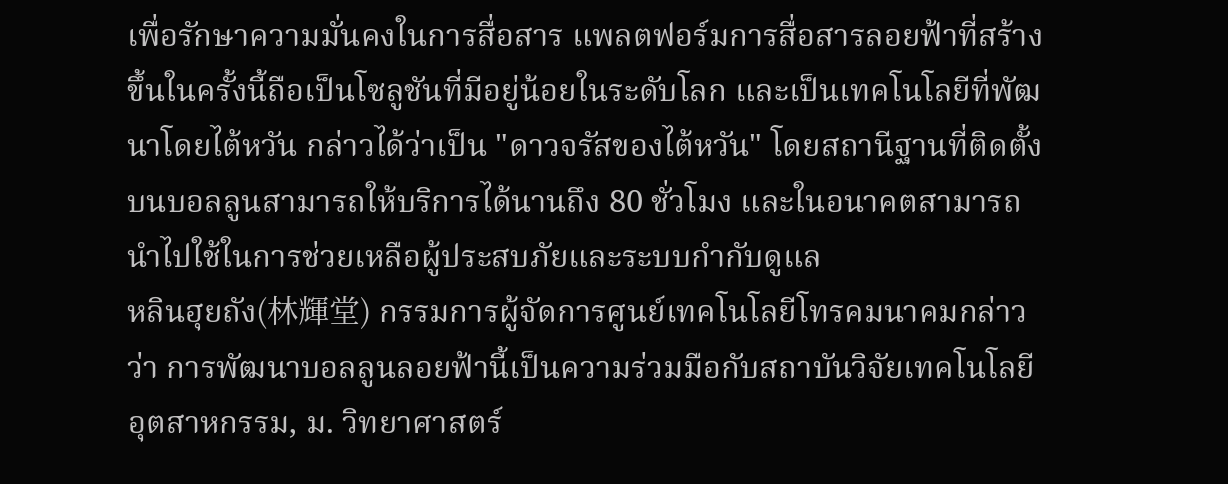เพื่อรักษาความมั่นคงในการสื่อสาร แพลตฟอร์มการสื่อสารลอยฟ้าที่สร้างขึ้นในครั้งนี้ถือเป็นโซลูชันที่มีอยู่น้อยในระดับโลก และเป็นเทคโนโลยีที่พัฒนาโดยไต้หวัน กล่าวได้ว่าเป็น "ดาวจรัสของไต้หวัน" โดยสถานีฐานที่ติดตั้งบนบอลลูนสามารถให้บริการได้นานถึง 80 ชั่วโมง และในอนาคตสามารถนำไปใช้ในการช่วยเหลือผู้ประสบภัยและระบบกำกับดูแล
หลินฮุยถัง(林輝堂) กรรมการผู้จัดการศูนย์เทคโนโลยีโทรคมนาคมกล่าวว่า การพัฒนาบอลลูนลอยฟ้านี้เป็นความร่วมมือกับสถาบันวิจัยเทคโนโลยีอุตสาหกรรม, ม. วิทยาศาสตร์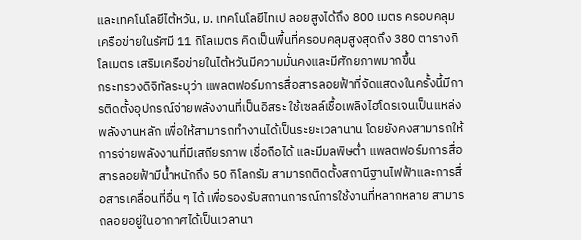และเทคโนโลยีไต้หวัน, ม. เทคโนโลยีไทเป ลอยสูงได้ถึง 800 เมตร ครอบคลุมเครือข่ายในรัศมี 11 กิโลเมตร คิดเป็นพื้นที่ครอบคลุมสูงสุดถึง 380 ตารางกิโลเมตร เสริมเครือข่ายในไต้หวันมีความมั่นคงและมีศักยภาพมากขึ้น
กระทรวงดิจิทัลระบุว่า แพลตฟอร์มการสื่อสารลอยฟ้าที่จัดแสดงในครั้งนี้มีการติดตั้งอุปกรณ์จ่ายพลังงานที่เป็นอิสระ ใช้เซลล์เชื้อเพลิงไฮโดรเจนเป็นแหล่งพลังงานหลัก เพื่อให้สามารถทำงานได้เป็นระยะเวลานาน โดยยังคงสามารถให้การจ่ายพลังงานที่มีเสถียรภาพ เชื่อถือได้ และมีมลพิษต่ำ แพลตฟอร์มการสื่อสารลอยฟ้ามีน้ำหนักถึง 50 กิโลกรัม สามารถติดตั้งสถานีฐานไฟฟ้าและการสื่อสารเคลื่อนที่อื่น ๆ ได้ เพื่อรองรับสถานการณ์การใช้งานที่หลากหลาย สามารถลอยอยู่ในอากาศได้เป็นเวลานา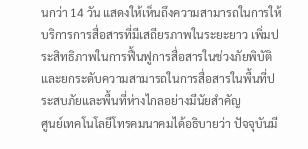นกว่า 14 วัน แสดงให้เห็นถึงความสามารถในการให้บริการการสื่อสารที่มีเสถียรภาพในระยะยาว เพิ่มประสิทธิภาพในการฟื้นฟูการสื่อสารในช่วงภัยพิบัติ และยกระดับความสามารถในการสื่อสารในพื้นที่ประสบภัยและพื้นที่ห่างไกลอย่างมีนัยสำคัญ
ศูนย์เทคโนโลยีโทรคมนาคมได้อธิบายว่า ปัจจุบันมี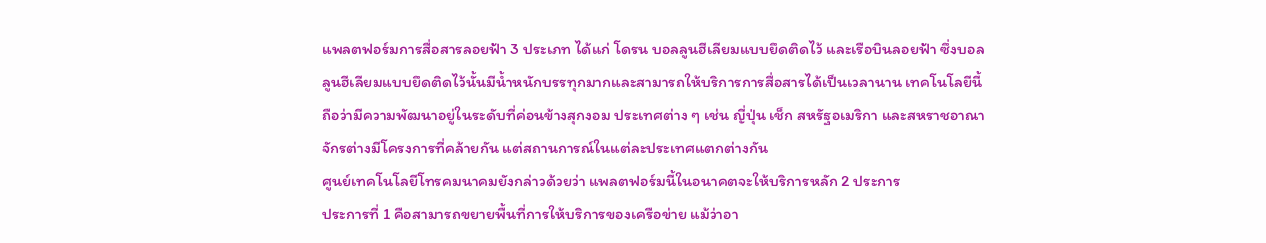แพลตฟอร์มการสื่อสารลอยฟ้า 3 ประเภท ได้แก่ โดรน บอลลูนฮีเลียมแบบยึดติดไว้ และเรือบินลอยฟ้า ซึ่งบอลลูนฮีเลียมแบบยึดติดไว้นั้นมีน้ำหนักบรรทุกมากและสามารถให้บริการการสื่อสารได้เป็นเวลานาน เทคโนโลยีนี้ถือว่ามีความพัฒนาอยู่ในระดับที่ค่อนข้างสุกงอม ประเทศต่าง ๆ เช่น ญี่ปุ่น เช็ก สหรัฐอเมริกา และสหราชอาณาจักรต่างมีโครงการที่คล้ายกัน แต่สถานการณ์ในแต่ละประเทศแตกต่างกัน
ศูนย์เทคโนโลยีโทรคมนาคมยังกล่าวด้วยว่า แพลตฟอร์มนี้ในอนาคตจะให้บริการหลัก 2 ประการ
ประการที่ 1 คือสามารถขยายพื้นที่การให้บริการของเครือข่าย แม้ว่าอา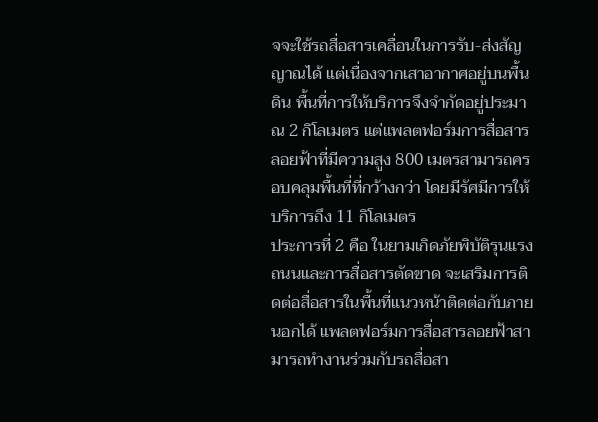จจะใช้รถสื่อสารเคลื่อนในการรับ-ส่งสัญญาณได้ แต่เนื่องจากเสาอากาศอยู่บนพื้นดิน พื้นที่การให้บริการจึงจำกัดอยู่ประมาณ 2 กิโลเมตร แต่แพลตฟอร์มการสื่อสารลอยฟ้าที่มีความสูง 800 เมตรสามารถครอบคลุมพื้นที่ที่กว้างกว่า โดยมีรัศมีการให้บริการถึง 11 กิโลเมตร
ประการที่ 2 คือ ในยามเกิดภัยพิบัติรุนแรงถนนและการสื่อสารตัดขาด จะเสริมการติดต่อสื่อสารในพื้นที่แนวหน้าติดต่อกับภายนอกได้ แพลตฟอร์มการสื่อสารลอยฟ้าสามารถทำงานร่วมกับรถสื่อสา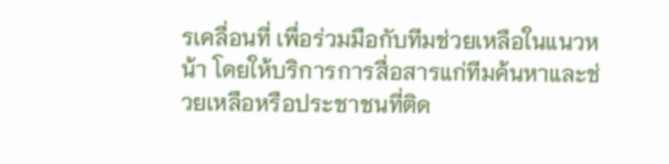รเคลื่อนที่ เพื่อร่วมมือกับทีมช่วยเหลือในแนวหน้า โดยให้บริการการสื่อสารแก่ทีมค้นหาและช่วยเหลือหรือประชาชนที่ติด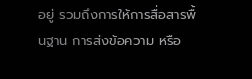อยู่ รวมถึงการให้การสื่อสารพื้นฐาน การส่งข้อความ หรือ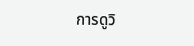การดูวิ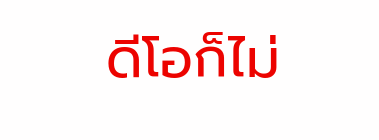ดีโอก็ไม่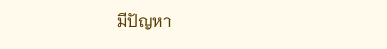มีปัญหา